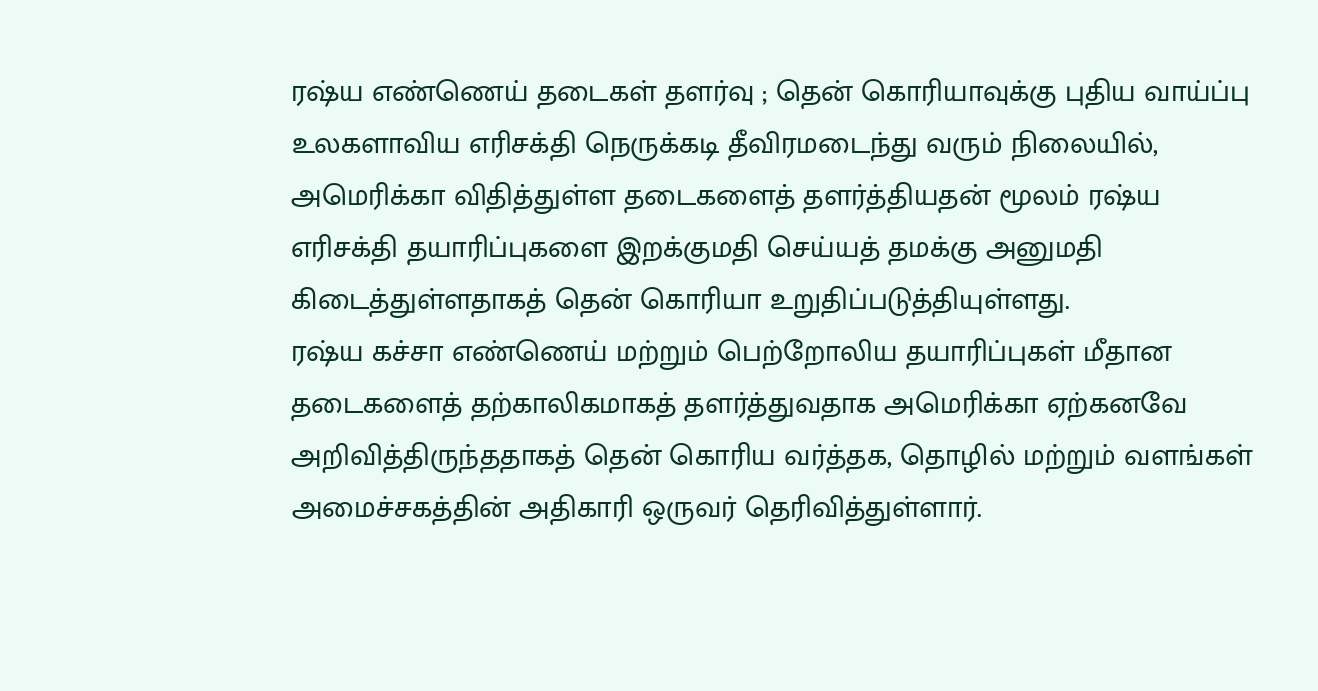ரஷ்ய எண்ணெய் தடைகள் தளர்வு ; தென் கொரியாவுக்கு புதிய வாய்ப்பு
உலகளாவிய எரிசக்தி நெருக்கடி தீவிரமடைந்து வரும் நிலையில், அமெரிக்கா விதித்துள்ள தடைகளைத் தளர்த்தியதன் மூலம் ரஷ்ய எரிசக்தி தயாரிப்புகளை இறக்குமதி செய்யத் தமக்கு அனுமதி கிடைத்துள்ளதாகத் தென் கொரியா உறுதிப்படுத்தியுள்ளது.
ரஷ்ய கச்சா எண்ணெய் மற்றும் பெற்றோலிய தயாரிப்புகள் மீதான தடைகளைத் தற்காலிகமாகத் தளர்த்துவதாக அமெரிக்கா ஏற்கனவே அறிவித்திருந்ததாகத் தென் கொரிய வர்த்தக, தொழில் மற்றும் வளங்கள் அமைச்சகத்தின் அதிகாரி ஒருவர் தெரிவித்துள்ளார்.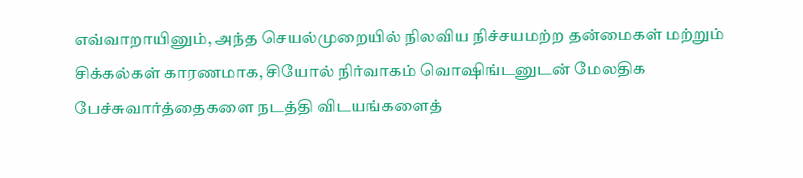எவ்வாறாயினும், அந்த செயல்முறையில் நிலவிய நிச்சயமற்ற தன்மைகள் மற்றும் சிக்கல்கள் காரணமாக, சியோல் நிர்வாகம் வொஷிங்டனுடன் மேலதிக பேச்சுவார்த்தைகளை நடத்தி விடயங்களைத்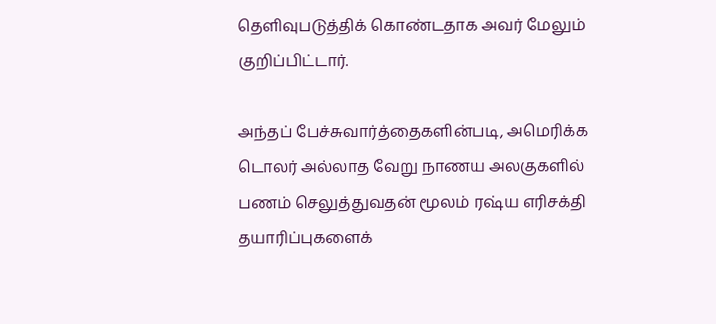தெளிவுபடுத்திக் கொண்டதாக அவர் மேலும் குறிப்பிட்டார்.

அந்தப் பேச்சுவார்த்தைகளின்படி, அமெரிக்க டொலர் அல்லாத வேறு நாணய அலகுகளில் பணம் செலுத்துவதன் மூலம் ரஷ்ய எரிசக்தி தயாரிப்புகளைக்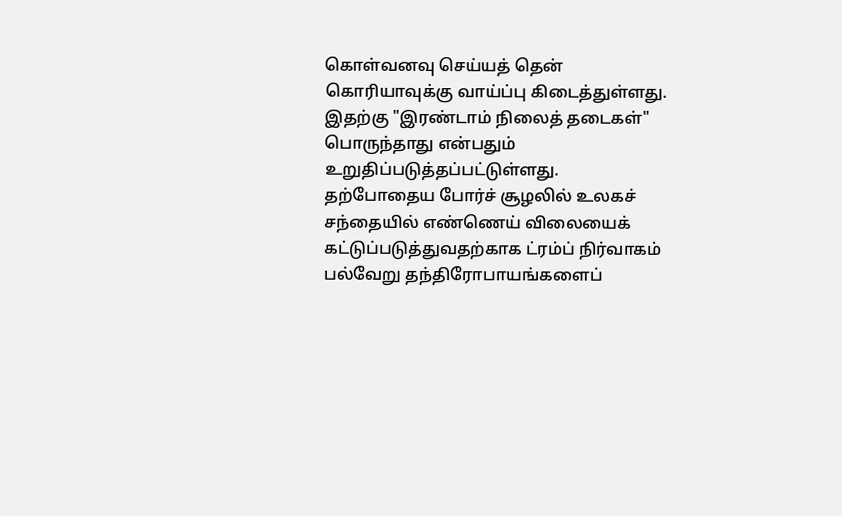கொள்வனவு செய்யத் தென் கொரியாவுக்கு வாய்ப்பு கிடைத்துள்ளது.
இதற்கு "இரண்டாம் நிலைத் தடைகள்" பொருந்தாது என்பதும் உறுதிப்படுத்தப்பட்டுள்ளது. தற்போதைய போர்ச் சூழலில் உலகச் சந்தையில் எண்ணெய் விலையைக் கட்டுப்படுத்துவதற்காக ட்ரம்ப் நிர்வாகம் பல்வேறு தந்திரோபாயங்களைப்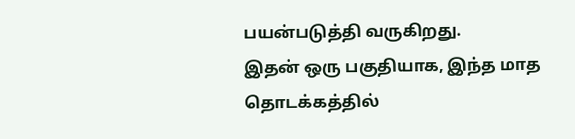பயன்படுத்தி வருகிறது.
இதன் ஒரு பகுதியாக, இந்த மாத தொடக்கத்தில்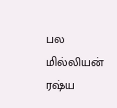பல மில்லியன் ரஷ்ய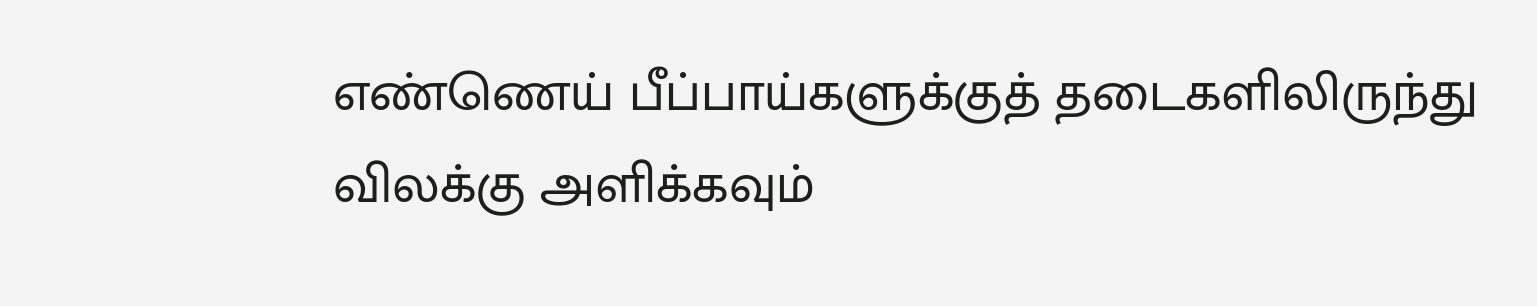எண்ணெய் பீப்பாய்களுக்குத் தடைகளிலிருந்து விலக்கு அளிக்கவும்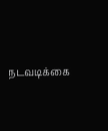நடவடிக்கை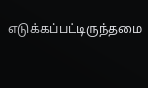எடுக்கப்பட்டிருந்தமை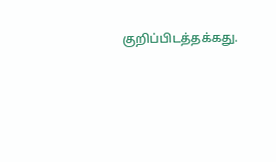குறிப்பிடத்தக்கது.